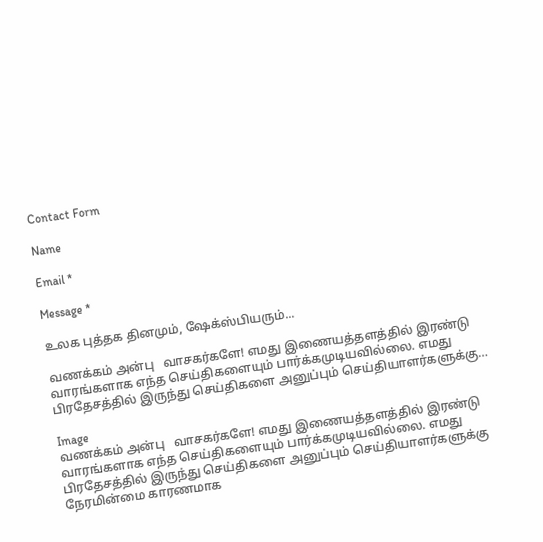Contact Form

Name

Email *

Message *

உலக புத்தக தினமும், ஷேக்ஸ்பியரும்...

வணக்கம் அன்பு   வாசகர்களே! எமது இணையத்தளத்தில் இரண்டு வாரங்களாக எந்த செய்திகளையும் பார்க்கமுடியவில்லை. எமது பிரதேசத்தில் இருந்து செய்திகளை அனுப்பும் செய்தியாளர்களுக்கு…

Image
வணக்கம் அன்பு   வாசகர்களே! எமது இணையத்தளத்தில் இரண்டு வாரங்களாக எந்த செய்திகளையும் பார்க்கமுடியவில்லை. எமது
பிரதேசத்தில் இருந்து செய்திகளை அனுப்பும் செய்தியாளர்களுக்கு
நேரமின்மை காரணமாக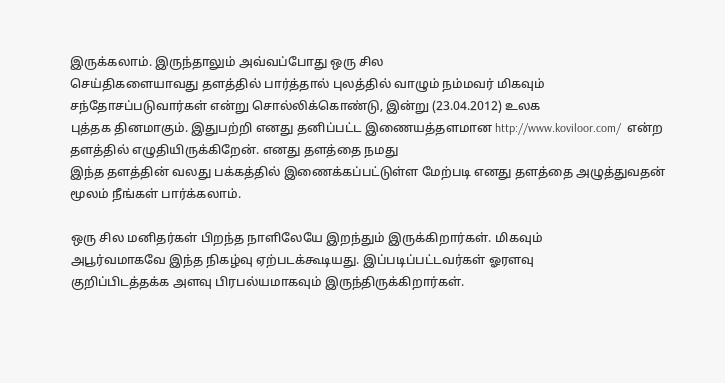இருக்கலாம். இருந்தாலும் அவ்வப்போது ஒரு சில
செய்திகளையாவது தளத்தில் பார்த்தால் புலத்தில் வாழும் நம்மவர் மிகவும்
சந்தோசப்படுவார்கள் என்று சொல்லிக்கொண்டு, இன்று (23.04.2012) உலக
புத்தக தினமாகும். இதுபற்றி எனது தனிப்பட்ட இணையத்தளமான http://www.koviloor.com/  என்ற தளத்தில் எழுதியிருக்கிறேன். எனது தளத்தை நமது
இந்த தளத்தின் வலது பக்கத்தில் இணைக்கப்பட்டுள்ள மேற்படி எனது தளத்தை அழுத்துவதன் மூலம் நீங்கள் பார்க்கலாம்.

ஒரு சில மனிதர்கள் பிறந்த நாளிலேயே இறந்தும் இருக்கிறார்கள். மிகவும்
அபூர்வமாகவே இந்த நிகழ்வு ஏற்படக்கூடியது. இப்படிப்பட்டவர்கள் ஓரளவு
குறிப்பிடத்தக்க அளவு பிரபல்யமாகவும் இருந்திருக்கிறார்கள்.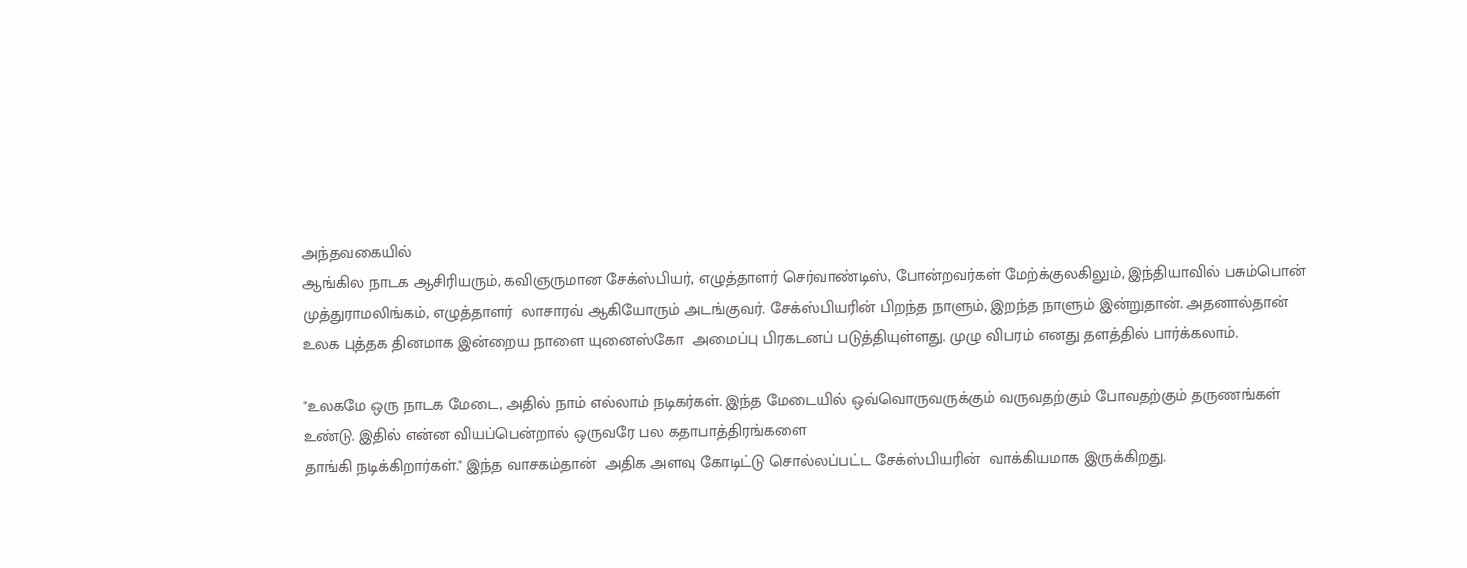அந்தவகையில்
ஆங்கில நாடக ஆசிரியரும், கவிஞருமான சேக்ஸ்பியர், எழுத்தாளர் செர்வாண்டிஸ், போன்றவர்கள் மேற்க்குலகிலும், இந்தியாவில் பசும்பொன்
முத்துராமலிங்கம், எழுத்தாளர்  லாசாரவ் ஆகியோரும் அடங்குவர். சேக்ஸ்பியரின் பிறந்த நாளும், இறந்த நாளும் இன்றுதான். அதனால்தான் உலக புத்தக தினமாக இன்றைய நாளை யுனைஸ்கோ  அமைப்பு பிரகடனப் படுத்தியுள்ளது. முழு விபரம் எனது தளத்தில் பார்க்கலாம்.

"உலகமே ஒரு நாடக மேடை, அதில் நாம் எல்லாம் நடிகர்கள். இந்த மேடையில் ஒவ்வொருவருக்கும் வருவதற்கும் போவதற்கும் தருணங்கள்
உண்டு. இதில் என்ன வியப்பென்றால் ஒருவரே பல கதாபாத்திரங்களை
தாங்கி நடிக்கிறார்கள்." இந்த வாசகம்தான்  அதிக அளவு கோடிட்டு சொல்லப்பட்ட சேக்ஸ்பியரின்  வாக்கியமாக இருக்கிறது.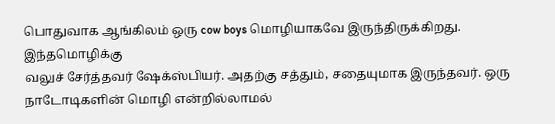பொதுவாக ஆங்கிலம் ஒரு cow boys மொழியாகவே இருந்திருக்கிறது. இந்தமொழிக்கு
வலுச் சேர்த்தவர் ஷேக்ஸ்பியர். அதற்கு சத்தும், சதையுமாக இருந்தவர். ஒரு
நாடோடிகளின் மொழி என்றில்லாமல்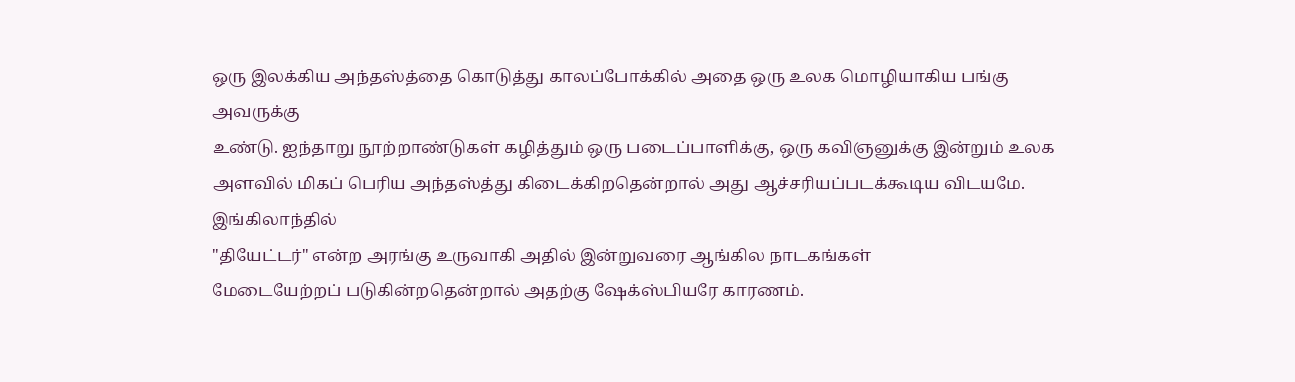ஒரு இலக்கிய அந்தஸ்த்தை கொடுத்து காலப்போக்கில் அதை ஒரு உலக மொழியாகிய பங்கு அவருக்கு
உண்டு. ஐந்தாறு நூற்றாண்டுகள் கழித்தும் ஒரு படைப்பாளிக்கு, ஒரு கவிஞனுக்கு இன்றும் உலக அளவில் மிகப் பெரிய அந்தஸ்த்து கிடைக்கிறதென்றால் அது ஆச்சரியப்படக்கூடிய விடயமே. இங்கிலாந்தில்
"தியேட்டர்" என்ற அரங்கு உருவாகி அதில் இன்றுவரை ஆங்கில நாடகங்கள்
மேடையேற்றப் படுகின்றதென்றால் அதற்கு ஷேக்ஸ்பியரே காரணம்.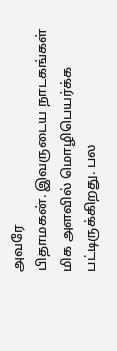அவரே
பிதாமகன். இவருடைய நாடகங்கள் மிக அளவில் மொழிபெயர்க்க பட்டிருக்கிறது. பல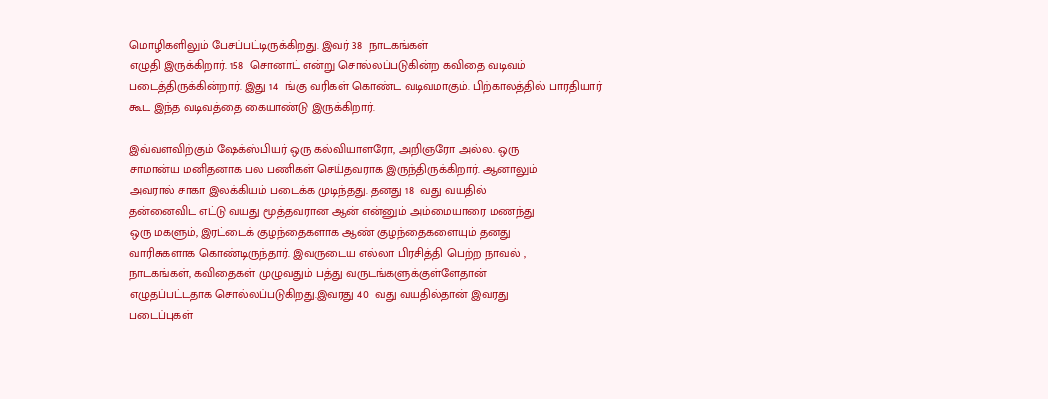மொழிகளிலும் பேசப்பட்டிருக்கிறது. இவர் 38  நாடகங்கள்
எழுதி இருக்கிறார். 158  சொனாட் என்று சொல்லப்படுகின்ற கவிதை வடிவம்
படைத்திருக்கின்றார். இது 14  ங்கு வரிகள் கொண்ட வடிவமாகும். பிற்காலத்தில் பாரதியார் கூட இந்த வடிவத்தை கையாண்டு இருக்கிறார்.

இவ்வளவிற்கும் ஷேக்ஸ்பியர் ஒரு கல்வியாளரோ, அறிஞரோ அல்ல. ஒரு
சாமான்ய மனிதனாக பல பணிகள் செய்தவராக இருந்திருக்கிறார். ஆனாலும்
அவரால் சாகா இலக்கியம் படைக்க முடிந்தது. தனது 18  வது வயதில்
தன்னைவிட எட்டு வயது மூத்தவரான ஆன் என்னும் அம்மையாரை மணந்து
ஒரு மகளும், இரட்டைக் குழந்தைகளாக ஆண் குழந்தைகளையும் தனது
வாரிசுகளாக கொண்டிருந்தார். இவருடைய எல்லா பிரசித்தி பெற்ற நாவல் ,
நாடகங்கள், கவிதைகள் முழுவதும் பத்து வருடங்களுக்குள்ளேதான்
எழுதப்பட்டதாக சொல்லப்படுகிறது.இவரது 40  வது வயதில்தான் இவரது
படைப்புகள்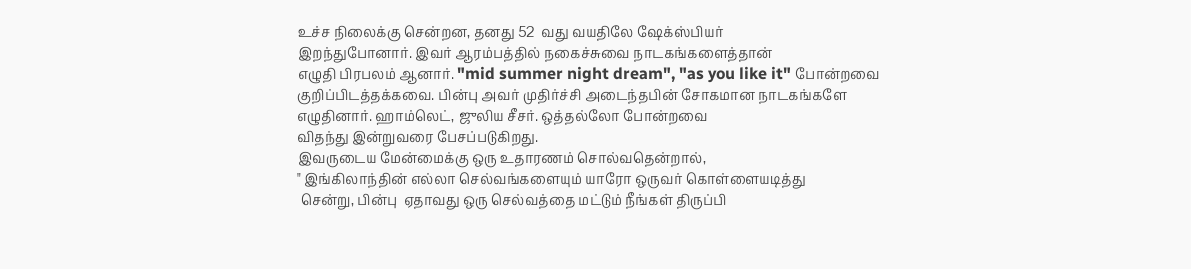உச்ச நிலைக்கு சென்றன, தனது 52  வது வயதிலே ஷேக்ஸ்பியர்
இறந்துபோனார். இவர் ஆரம்பத்தில் நகைச்சுவை நாடகங்களைத்தான்
எழுதி பிரபலம் ஆனார். "mid summer night dream", "as you like it" போன்றவை
குறிப்பிடத்தக்கவை. பின்பு அவர் முதிர்ச்சி அடைந்தபின் சோகமான நாடகங்களே எழுதினார். ஹாம்லெட், ஜுலிய சீசர். ஒத்தல்லோ போன்றவை
விதந்து இன்றுவரை பேசப்படுகிறது.
இவருடைய மேன்மைக்கு ஒரு உதாரணம் சொல்வதென்றால்,
" இங்கிலாந்தின் எல்லா செல்வங்களையும் யாரோ ஒருவர் கொள்ளையடித்து
 சென்று, பின்பு  ஏதாவது ஒரு செல்வத்தை மட்டும் நீங்கள் திருப்பி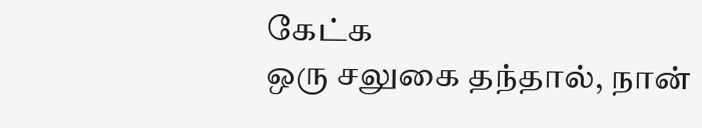கேட்க
ஒரு சலுகை தந்தால், நான்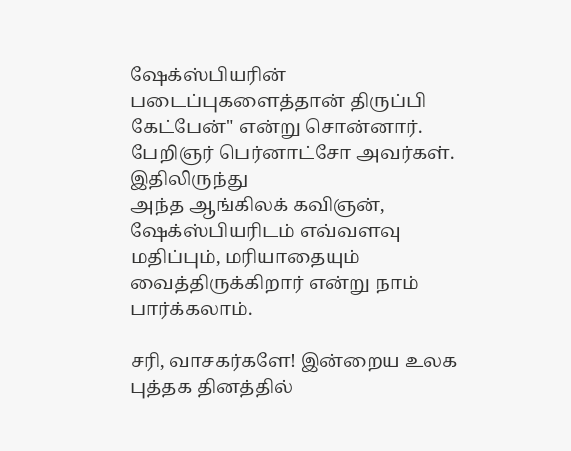ஷேக்ஸ்பியரின் படைப்புகளைத்தான் திருப்பி
கேட்பேன்" என்று சொன்னார். பேறிஞர் பெர்னாட்சோ அவர்கள். இதிலிருந்து
அந்த ஆங்கிலக் கவிஞன், ஷேக்ஸ்பியரிடம் எவ்வளவு மதிப்பும், மரியாதையும் வைத்திருக்கிறார் என்று நாம் பார்க்கலாம்.

சரி, வாசகர்களே! இன்றைய உலக புத்தக தினத்தில்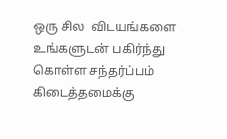ஒரு சில  விடயங்களை
உங்களுடன் பகிர்ந்து கொள்ள சந்தர்ப்பம் கிடைத்தமைக்கு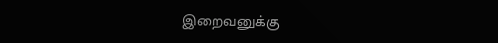இறைவனுக்கு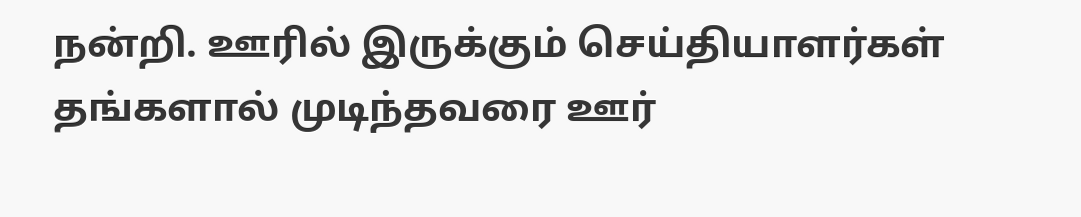நன்றி. ஊரில் இருக்கும் செய்தியாளர்கள் தங்களால் முடிந்தவரை ஊர்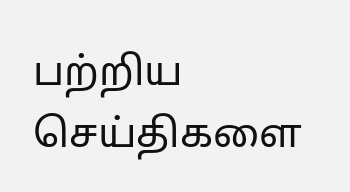பற்றிய
செய்திகளை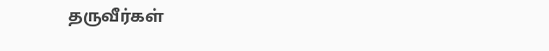தருவீர்கள்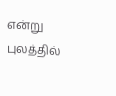என்று புலத்தில்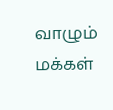வாழும் மக்கள்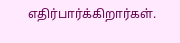எதிர்பார்க்கிறார்கள்.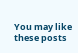You may like these posts